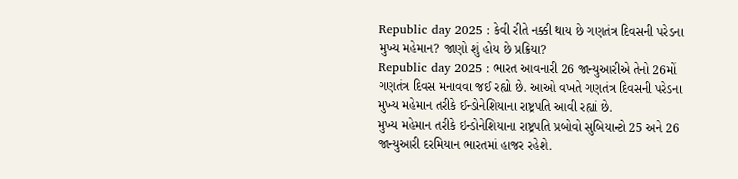Republic day 2025 : કેવી રીતે નક્કી થાય છે ગણતંત્ર દિવસની પરેડના મુખ્ય મહેમાન? જાણો શું હોય છે પ્રક્રિયા?
Republic day 2025 : ભારત આવનારી 26 જાન્યુઆરીએ તેનો 26મોં ગણતંત્ર દિવસ મનાવવા જઈ રહ્યો છે. આઓ વખતે ગણતંત્ર દિવસની પરેડના મુખ્ય મહેમાન તરીકે ઈન્ડોનેશિયાના રાષ્ટ્રપતિ આવી રહ્યાં છે.
મુખ્ય મહેમાન તરીકે ઇન્ડોનેશિયાના રાષ્ટ્રપતિ પ્રબોવો સુબિયાન્ટો 25 અને 26 જાન્યુઆરી દરમિયાન ભારતમાં હાજર રહેશે.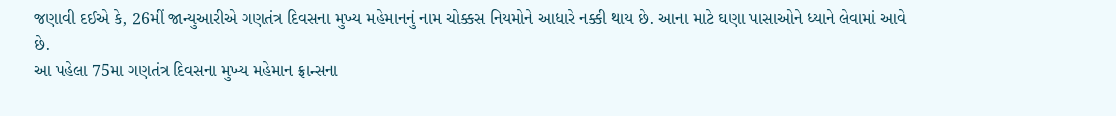જણાવી દઈએ કે, 26મીં જાન્યુઆરીએ ગણતંત્ર દિવસના મુખ્ય મહેમાનનું નામ ચોક્કસ નિયમોને આધારે નક્કી થાય છે. આના માટે ઘણા પાસાઓને ધ્યાને લેવામાં આવે છે.
આ પહેલા 75મા ગણતંત્ર દિવસના મુખ્ય મહેમાન ફ્રાન્સના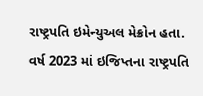રાષ્ટ્રપતિ ઇમેન્યુઅલ મેક્રોન હતા. વર્ષ 2023 માં ઇજિપ્તના રાષ્ટ્રપતિ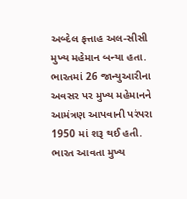અબ્દેલ ફત્તાહ અલ-સીસી મુખ્ય મહેમાન બન્યા હતા. ભારતમાં 26 જાન્યુઆરીના અવસર પર મુખ્ય મહેમાનને આમંત્રણ આપવાની પરંપરા 1950 માં શરૂ થઈ હતી.
ભારત આવતા મુખ્ય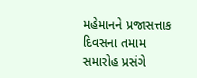મહેમાનને પ્રજાસત્તાક દિવસના તમામ સમારોહ પ્રસંગે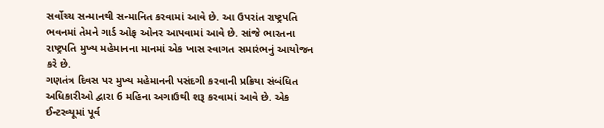સર્વોચ્ચ સન્માનથી સન્માનિત કરવામાં આવે છે. આ ઉપરાંત રાષ્ટ્રપતિ ભવનમાં તેમને ગાર્ડ ઓફ ઓનર આપવામાં આવે છે. સાંજે ભારતના રાષ્ટ્રપતિ મુખ્ય મહેમાનના માનમાં એક ખાસ સ્વાગત સમારંભનું આયોજન કરે છે.
ગણતંત્ર દિવસ પર મુખ્ય મહેમાનની પસંદગી કરવાની પ્રક્રિયા સંબંધિત અધિકારીઓ દ્વારા 6 મહિના અગાઉથી શરૂ કરવામાં આવે છે. એક ઈન્ટરવ્યૂમાં પૂર્વ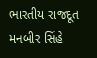ભારતીય રાજદૂત મનબીર સિંહે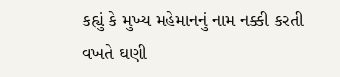કહ્યું કે મુખ્ય મહેમાનનું નામ નક્કી કરતી વખતે ઘણી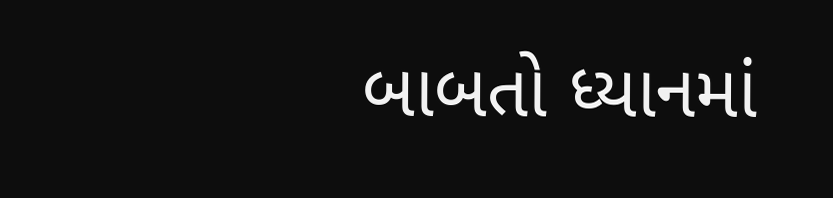બાબતો ધ્યાનમાં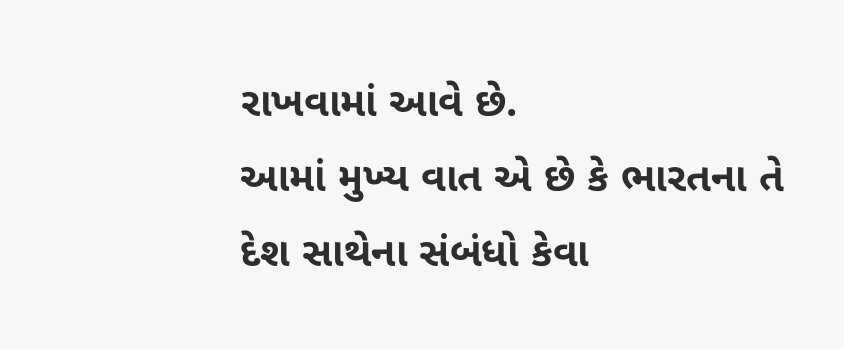રાખવામાં આવે છે.
આમાં મુખ્ય વાત એ છે કે ભારતના તે દેશ સાથેના સંબંધો કેવા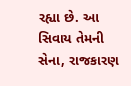રહ્યા છે. આ સિવાય તેમની સેના, રાજકારણ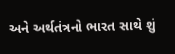અને અર્થતંત્રનો ભારત સાથે શું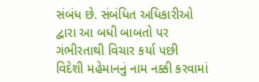સંબંધ છે. સંબંધિત અધિકારીઓ દ્વારા આ બધી બાબતો પર ગંભીરતાથી વિચાર કર્યા પછી વિદેશી મહેમાનનું નામ નક્કી કરવામાં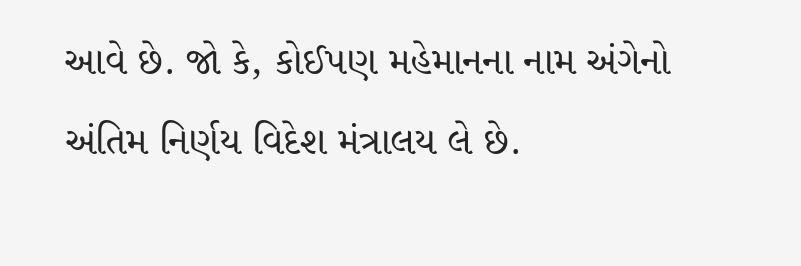આવે છે. જો કે, કોઈપણ મહેમાનના નામ અંગેનો અંતિમ નિર્ણય વિદેશ મંત્રાલય લે છે.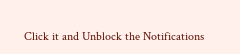Click it and Unblock the Notifications